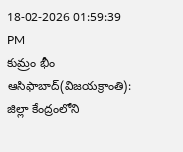18-02-2026 01:59:39 PM
కుమ్రం భీం ఆసిఫాబాద్(విజయక్రాంతి): జిల్లా కేంద్రంలోని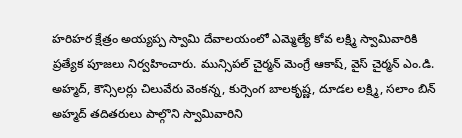హరిహర క్షేత్రం అయ్యప్ప స్వామి దేవాలయంలో ఎమ్మెల్యే కోవ లక్ష్మి స్వామివారికి ప్రత్యేక పూజలు నిర్వహించారు. మున్సిపల్ చైర్మన్ మెంగ్రే ఆకాష్, వైస్ చైర్మన్ ఎం.డి. అహ్మద్, కౌన్సిలర్లు చిలువేరు వెంకన్న, కుర్సెంగ బాలకృష్ణ, దూడల లక్ష్మి, సలాం బిన్ అహ్మద్ తదితరులు పాల్గొని స్వామివారిని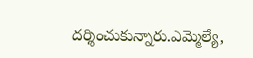దర్శించుకున్నారు.ఎమ్మెల్యే,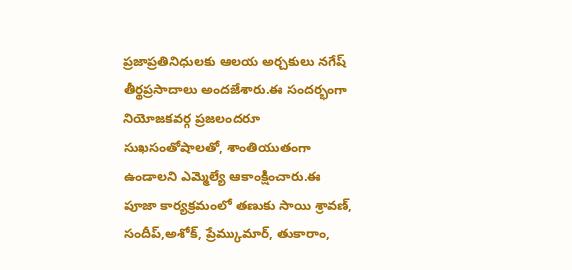ప్రజాప్రతినిధులకు ఆలయ అర్చకులు నగేష్ తీర్థప్రసాదాలు అందజేశారు.ఈ సందర్భంగా నియోజకవర్గ ప్రజలందరూ సుఖసంతోషాలతో, శాంతియుతంగా ఉండాలని ఎమ్మెల్యే ఆకాంక్షించారు.ఈ పూజా కార్యక్రమంలో తణుకు సాయి శ్రావణ్, సందీప్,అశోక్, ప్రేమ్కుమార్, తుకారాం,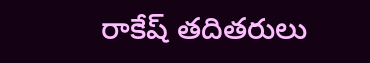రాకేష్ తదితరులు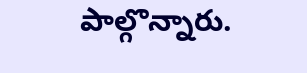పాల్గొన్నారు.